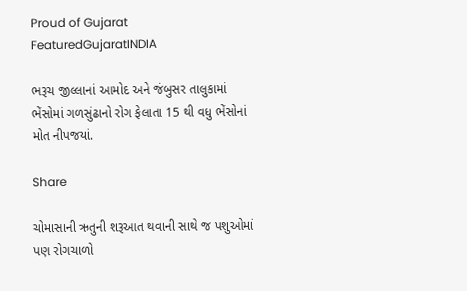Proud of Gujarat
FeaturedGujaratINDIA

ભરૂચ જીલ્લાનાં આમોદ અને જંબુસર તાલુકામાં ભેંસોમાં ગળસુંઢાનો રોગ ફેલાતા 15 થી વધુ ભેંસોનાં મોત નીપજયાં.

Share

ચોમાસાની ઋતુની શરૂઆત થવાની સાથે જ પશુઓમાં પણ રોગચાળો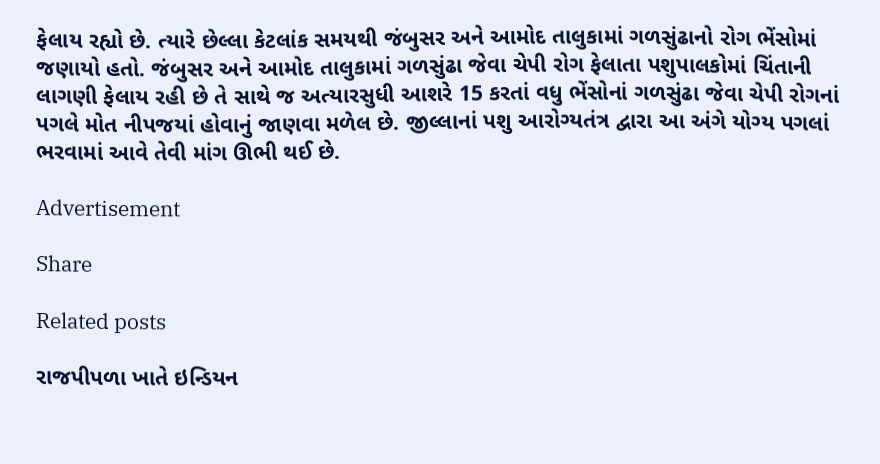ફેલાય રહ્યો છે. ત્યારે છેલ્લા કેટલાંક સમયથી જંબુસર અને આમોદ તાલુકામાં ગળસુંઢાનો રોગ ભેંસોમાં જણાયો હતો. જંબુસર અને આમોદ તાલુકામાં ગળસુંઢા જેવા ચેપી રોગ ફેલાતા પશુપાલકોમાં ચિંતાની લાગણી ફેલાય રહી છે તે સાથે જ અત્યારસુધી આશરે 15 કરતાં વધુ ભેંસોનાં ગળસુંઢા જેવા ચેપી રોગનાં પગલે મોત નીપજયાં હોવાનું જાણવા મળેલ છે. જીલ્લાનાં પશુ આરોગ્યતંત્ર દ્વારા આ અંગે યોગ્ય પગલાં ભરવામાં આવે તેવી માંગ ઊભી થઈ છે.

Advertisement

Share

Related posts

રાજપીપળા ખાતે ઇન્ડિયન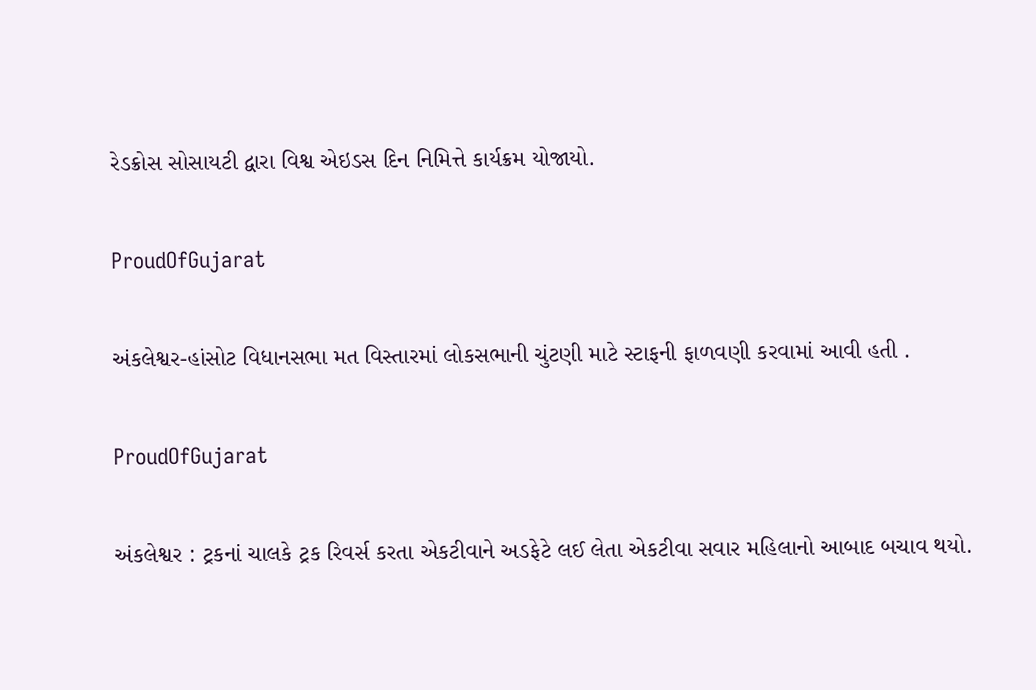રેડક્રોસ સોસાયટી દ્વારા વિશ્વ એઇડસ દિન નિમિત્તે કાર્યક્રમ યોજાયો.

ProudOfGujarat

અંકલેશ્વર-હાંસોટ વિધાનસભા મત વિસ્તારમાં લોકસભાની ચુંટણી માટે સ્ટાફની ફાળવણી કરવામાં આવી હતી .

ProudOfGujarat

અંકલેશ્વર : ટ્રકનાં ચાલકે ટ્રક રિવર્સ કરતા એકટીવાને અડફેટે લઈ લેતા એકટીવા સવાર મહિલાનો આબાદ બચાવ થયો.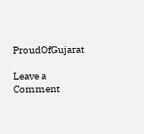ProudOfGujarat

Leave a Comment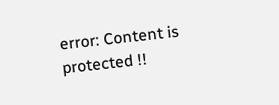error: Content is protected !!